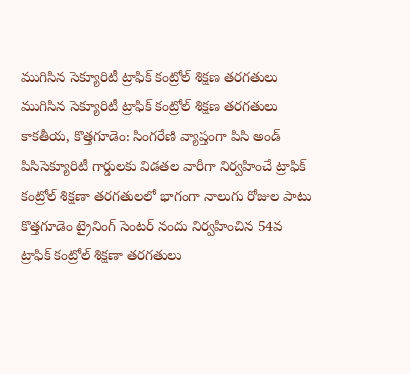ముగిసిన సెక్యూరిటీ ట్రాఫిక్ కంట్రోల్ శిక్షణ తరగతులు
ముగిసిన సెక్యూరిటీ ట్రాఫిక్ కంట్రోల్ శిక్షణ తరగతులు కాకతీయ, కొత్తగూడెం: సింగరేణి వ్యాప్తంగా పిసి అండ్ పిసిసెక్యూరిటీ గార్డులకు విడతల వారీగా నిర్వహించే ట్రాఫిక్ కంట్రోల్ శిక్షణా తరగతులలో భాగంగా నాలుగు రోజుల పాటు కొత్తగూడెం ట్రైనింగ్ సెంటర్ నందు నిర్వహించిన 54వ ట్రాఫిక్ కంట్రోల్ శిక్షణా తరగతులు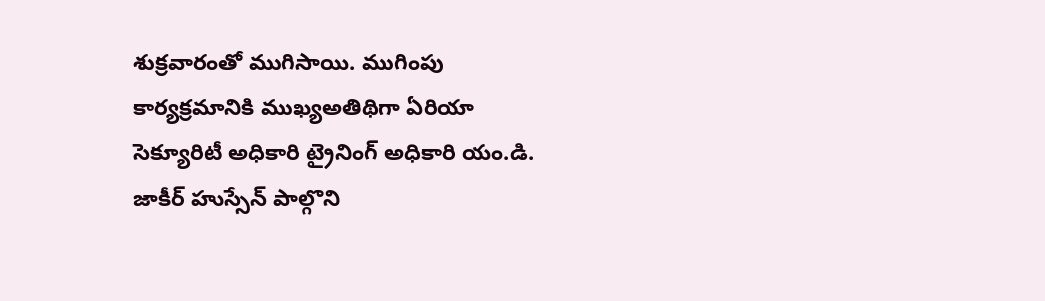శుక్రవారంతో ముగిసాయి. ముగింపు కార్యక్రమానికి ముఖ్యఅతిథిగా ఏరియా సెక్యూరిటీ అధికారి ట్రైనింగ్ అధికారి యం.డి. జాకీర్ హుస్సేన్ పాల్గొని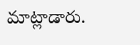మాట్లాడారు.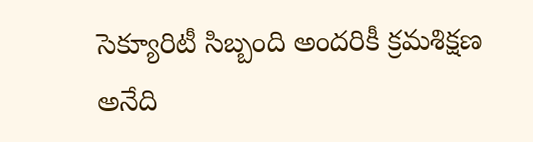సెక్యూరిటీ సిబ్బంది అందరికీ క్రమశిక్షణ అనేది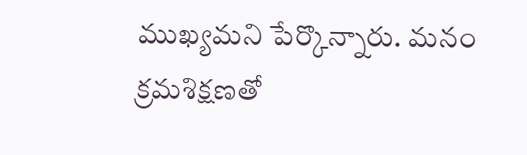ముఖ్యమని పేర్కొన్నారు. మనం క్రమశిక్షణతో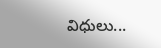విధులు...